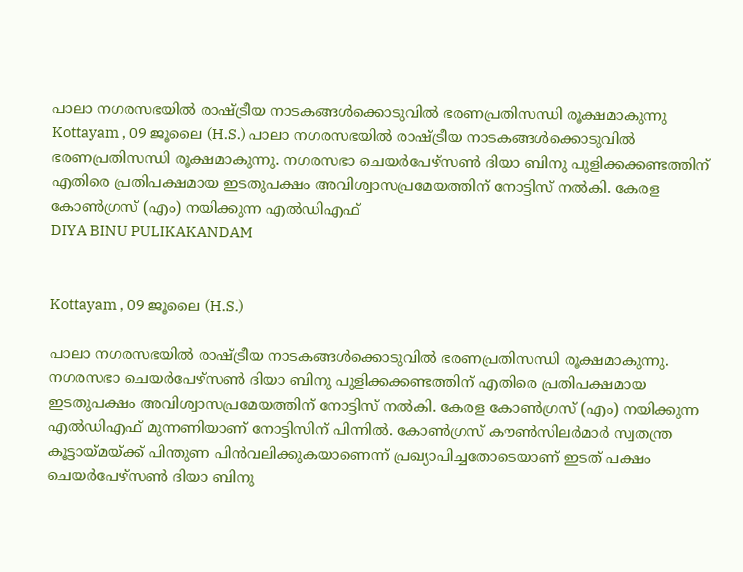പാലാ നഗരസഭയിൽ രാഷ്ട്രീയ നാടകങ്ങൾക്കൊടുവിൽ ഭരണപ്രതിസന്ധി രൂക്ഷമാകുന്നു
Kottayam , 09 ജൂലൈ (H.S.) പാലാ നഗരസഭയിൽ രാഷ്ട്രീയ നാടകങ്ങൾക്കൊടുവിൽ ഭരണപ്രതിസന്ധി രൂക്ഷമാകുന്നു. നഗരസഭാ ചെയർപേഴ്സൺ ദിയാ ബിനു പുളിക്കക്കണ്ടത്തിന് എതിരെ പ്രതിപക്ഷമായ ഇടതുപക്ഷം അവിശ്വാസപ്രമേയത്തിന് നോട്ടിസ് നൽകി. കേരള കോൺഗ്രസ് (എം) നയിക്കുന്ന എൽഡിഎഫ്
DIYA BINU PULIKAKANDAM


Kottayam , 09 ജൂലൈ (H.S.)

പാലാ നഗരസഭയിൽ രാഷ്ട്രീയ നാടകങ്ങൾക്കൊടുവിൽ ഭരണപ്രതിസന്ധി രൂക്ഷമാകുന്നു. നഗരസഭാ ചെയർപേഴ്സൺ ദിയാ ബിനു പുളിക്കക്കണ്ടത്തിന് എതിരെ പ്രതിപക്ഷമായ ഇടതുപക്ഷം അവിശ്വാസപ്രമേയത്തിന് നോട്ടിസ് നൽകി. കേരള കോൺഗ്രസ് (എം) നയിക്കുന്ന എൽഡിഎഫ് മുന്നണിയാണ് നോട്ടിസിന് പിന്നിൽ. കോൺഗ്രസ് കൗൺസിലർമാർ സ്വതന്ത്ര കൂട്ടായ്മയ്ക്ക് പിന്തുണ പിൻവലിക്കുകയാണെന്ന് പ്രഖ്യാപിച്ചതോടെയാണ് ഇടത് പക്ഷം ചെയർപേഴ്സൺ ദിയാ ബിനു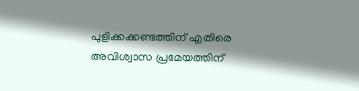പുളിക്കക്കണ്ടത്തിന് എതിരെ അവിശ്വാസ പ്രമേയത്തിന്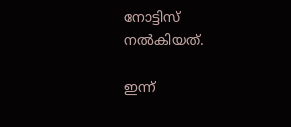നോട്ടിസ് നൽകിയത്.

ഇന്ന്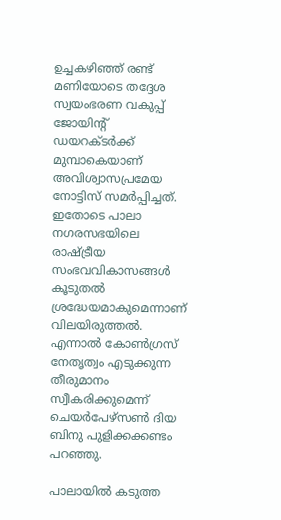ഉച്ചകഴിഞ്ഞ് രണ്ട് മണിയോടെ തദ്ദേശ സ്വയംഭരണ വകുപ്പ് ജോയിൻ്റ് ഡയറക്ടർക്ക് മുമ്പാകെയാണ് അവിശ്വാസപ്രമേയ നോട്ടിസ് സമർപ്പിച്ചത്. ഇതോടെ പാലാ നഗരസഭയിലെ രാഷ്ട്രീയ സംഭവവികാസങ്ങൾ കൂടുതൽ ശ്രദ്ധേയമാകുമെന്നാണ് വിലയിരുത്തൽ. എന്നാൽ കോൺഗ്രസ് നേതൃത്വം എടുക്കുന്ന തീരുമാനം സ്വീകരിക്കുമെന്ന് ചെയർപേഴ്സൺ ദിയ ബിനു പുളിക്കക്കണ്ടം പറഞ്ഞു.

പാലായിൽ കടുത്ത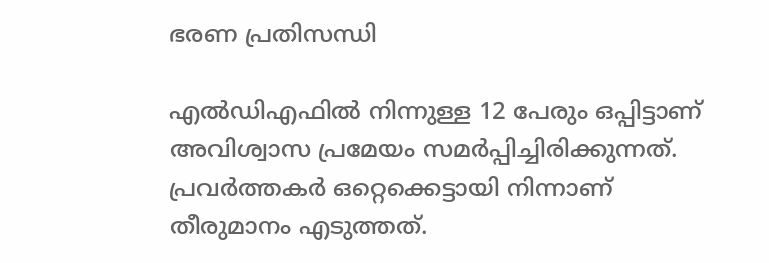ഭരണ പ്രതിസന്ധി

എൽഡിഎഫിൽ നിന്നുള്ള 12 പേരും ഒപ്പിട്ടാണ് അവിശ്വാസ പ്രമേയം സമർപ്പിച്ചിരിക്കുന്നത്. പ്രവർത്തകർ ഒറ്റെക്കെട്ടായി നിന്നാണ് തീരുമാനം എടുത്തത്.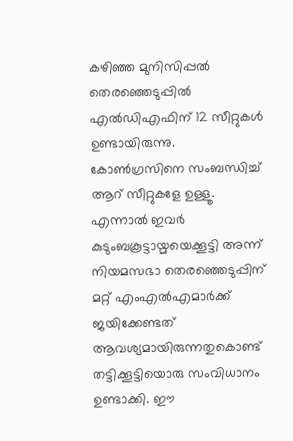കഴിഞ്ഞ മുനിസിപ്പൽ തെരഞ്ഞെടുപ്പിൽ എൽഡിഎഫിന് 12 സീറ്റുകൾ ഉണ്ടായിരുന്നു. കോൺഗ്രസിനെ സംബന്ധിച്ച് ആറ് സീറ്റുകളേ ഉള്ളൂ. എന്നാൽ ഇവർ കുടുംബകൂട്ടായ്മയെക്കൂട്ടി അന്ന് നിയമസഭാ തെരഞ്ഞെടുപ്പിന് മറ്റ് എംഎൽഎമാർക്ക് ജയിക്കേണ്ടത് ആവശ്യമായിരുന്നതുകൊണ്ട് തട്ടിക്കൂട്ടിയൊരു സംവിധാനം ഉണ്ടാക്കി. ഈ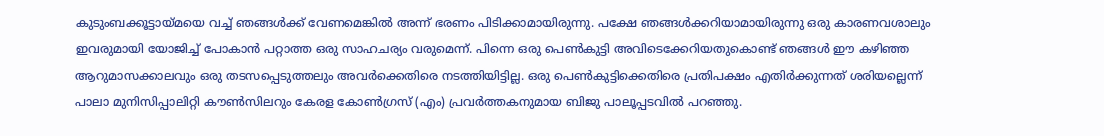കുടുംബക്കൂട്ടായ്മയെ വച്ച് ഞങ്ങൾക്ക് വേണമെങ്കിൽ അന്ന് ഭരണം പിടിക്കാമായിരുന്നു. പക്ഷേ ഞങ്ങൾക്കറിയാമായിരുന്നു ഒരു കാരണവശാലും ഇവരുമായി യോജിച്ച് പോകാൻ പറ്റാത്ത ഒരു സാഹചര്യം വരുമെന്ന്. പിന്നെ ഒരു പെൺകുട്ടി അവിടെക്കേറിയതുകൊണ്ട് ഞങ്ങൾ ഈ കഴിഞ്ഞ ആറുമാസക്കാലവും ഒരു തടസപ്പെടുത്തലും അവർക്കെതിരെ നടത്തിയിട്ടില്ല. ഒരു പെൺകുട്ടിക്കെതിരെ പ്രതിപക്ഷം എതിർക്കുന്നത് ശരിയല്ലെന്ന് പാലാ മുനിസിപ്പാലിറ്റി കൗൺസിലറും കേരള കോൺഗ്രസ് (എം) പ്രവർത്തകനുമായ ബിജു പാലൂപ്പടവിൽ പറഞ്ഞു.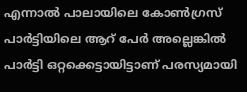എന്നാൽ പാലായിലെ കോൺഗ്രസ് പാർട്ടിയിലെ ആറ് പേർ അല്ലെങ്കിൽ പാർട്ടി ഒറ്റക്കെട്ടായിട്ടാണ് പരസ്യമായി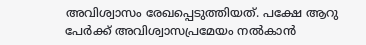അവിശ്വാസം രേഖപ്പെടുത്തിയത്. പക്ഷേ ആറു പേർക്ക് അവിശ്വാസപ്രമേയം നൽകാൻ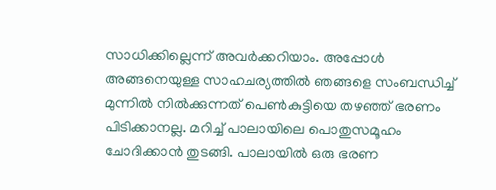സാധിക്കില്ലെന്ന് അവർക്കറിയാം. അപ്പോൾ അങ്ങനെയുള്ള സാഹചര്യത്തിൽ ഞങ്ങളെ സംബന്ധിച്ച് മുന്നിൽ നിൽക്കുന്നത് പെൺകുട്ടിയെ തഴഞ്ഞ് ഭരണം പിടിക്കാനല്ല. മറിച്ച് പാലായിലെ പൊതുസമൂഹം ചോദിക്കാൻ തുടങ്ങി. പാലായിൽ ഒരു ഭരണ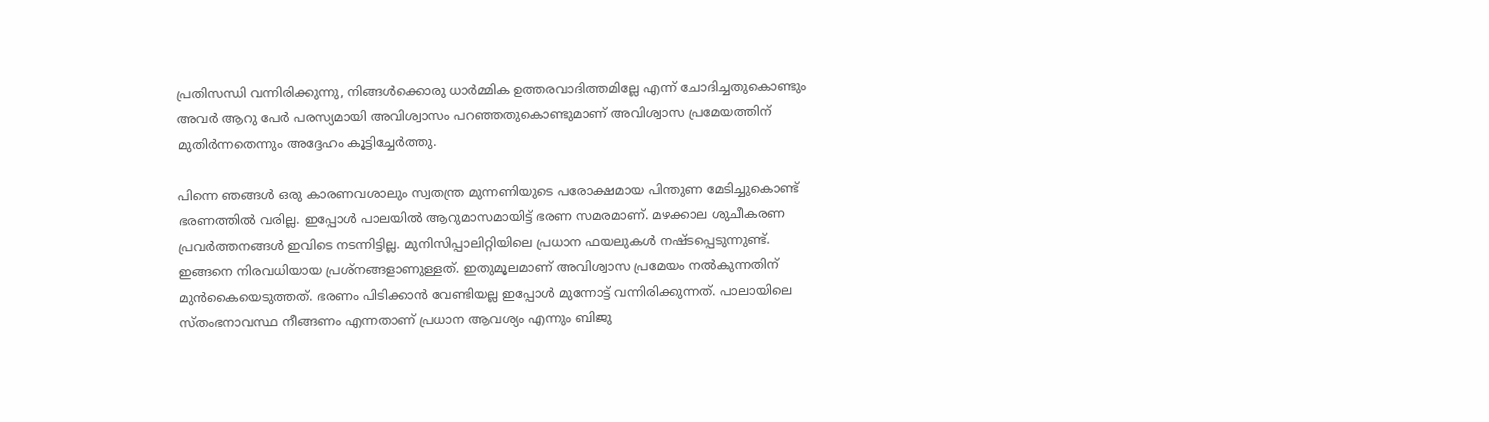പ്രതിസന്ധി വന്നിരിക്കുന്നു, നിങ്ങൾക്കൊരു ധാർമ്മിക ഉത്തരവാദിത്തമില്ലേ എന്ന് ചോദിച്ചതുകൊണ്ടും അവർ ആറു പേർ പരസ്യമായി അവിശ്വാസം പറഞ്ഞതുകൊണ്ടുമാണ് അവിശ്വാസ പ്രമേയത്തിന് മുതിർന്നതെന്നും അദ്ദേഹം കൂട്ടിച്ചേർത്തു.

പിന്നെ ഞങ്ങൾ ഒരു കാരണവശാലും സ്വതന്ത്ര മുന്നണിയുടെ പരോക്ഷമായ പിന്തുണ മേടിച്ചുകൊണ്ട് ഭരണത്തിൽ വരില്ല. ഇപ്പോൾ പാലയിൽ ആറുമാസമായിട്ട് ഭരണ സമരമാണ്. മഴക്കാല ശുചീകരണ പ്രവർത്തനങ്ങൾ ഇവിടെ നടന്നിട്ടില്ല. മുനിസിപ്പാലിറ്റിയിലെ പ്രധാന ഫയലുകൾ നഷ്ടപ്പെടുന്നുണ്ട്. ഇങ്ങനെ നിരവധിയായ പ്രശ്നങ്ങളാണുള്ളത്. ഇതുമൂലമാണ് അവിശ്വാസ പ്രമേയം നൽകുന്നതിന് മുൻകൈയെടുത്തത്. ഭരണം പിടിക്കാൻ വേണ്ടിയല്ല ഇപ്പോൾ മുന്നോട്ട് വന്നിരിക്കുന്നത്. പാലായിലെ സ്തംഭനാവസ്ഥ നീങ്ങണം എന്നതാണ് പ്രധാന ആവശ്യം എന്നും ബിജു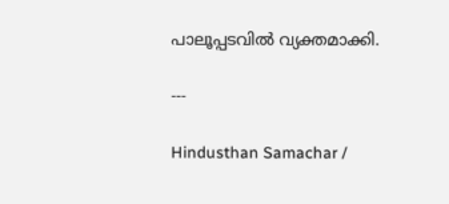പാലൂപ്പടവിൽ വ്യക്തമാക്കി.

---

Hindusthan Samachar /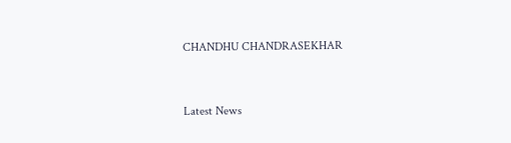CHANDHU CHANDRASEKHAR


Latest News